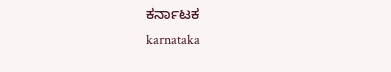ಕರ್ನಾಟಕ
karnataka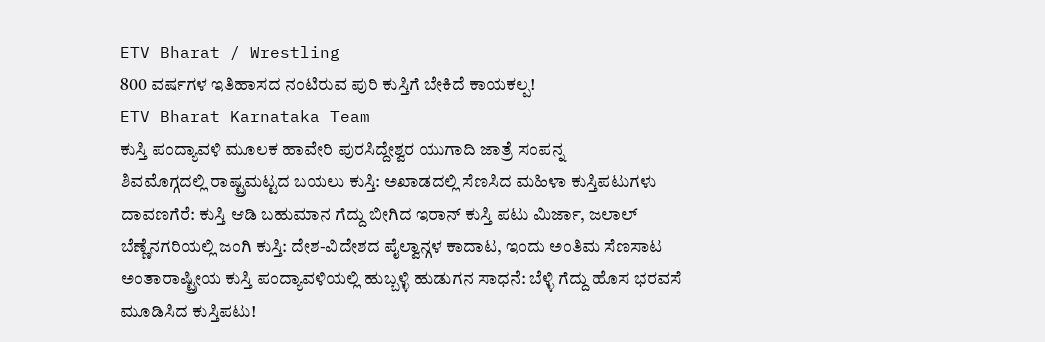ETV Bharat / Wrestling
800 ವರ್ಷಗಳ ಇತಿಹಾಸದ ನಂಟಿರುವ ಪುರಿ ಕುಸ್ತಿಗೆ ಬೇಕಿದೆ ಕಾಯಕಲ್ಪ!
ETV Bharat Karnataka Team
ಕುಸ್ತಿ ಪಂದ್ಯಾವಳಿ ಮೂಲಕ ಹಾವೇರಿ ಪುರಸಿದ್ದೇಶ್ವರ ಯುಗಾದಿ ಜಾತ್ರೆ ಸಂಪನ್ನ
ಶಿವಮೊಗ್ಗದಲ್ಲಿ ರಾಷ್ಟ್ರಮಟ್ಟದ ಬಯಲು ಕುಸ್ತಿ: ಅಖಾಡದಲ್ಲಿ ಸೆಣಸಿದ ಮಹಿಳಾ ಕುಸ್ತಿಪಟುಗಳು
ದಾವಣಗೆರೆ: ಕುಸ್ತಿ ಆಡಿ ಬಹುಮಾನ ಗೆದ್ದು ಬೀಗಿದ ಇರಾನ್ ಕುಸ್ತಿ ಪಟು ಮಿರ್ಜಾ, ಜಲಾಲ್
ಬೆಣ್ಣೆನಗರಿಯಲ್ಲಿ ಜಂಗಿ ಕುಸ್ತಿ: ದೇಶ-ವಿದೇಶದ ಪೈಲ್ವಾನ್ಗಳ ಕಾದಾಟ, ಇಂದು ಅಂತಿಮ ಸೆಣಸಾಟ
ಅಂತಾರಾಷ್ಟ್ರೀಯ ಕುಸ್ತಿ ಪಂದ್ಯಾವಳಿಯಲ್ಲಿ ಹುಬ್ಬಳ್ಳಿ ಹುಡುಗನ ಸಾಧನೆ: ಬೆಳ್ಳಿ ಗೆದ್ದು ಹೊಸ ಭರವಸೆ ಮೂಡಿಸಿದ ಕುಸ್ತಿಪಟು!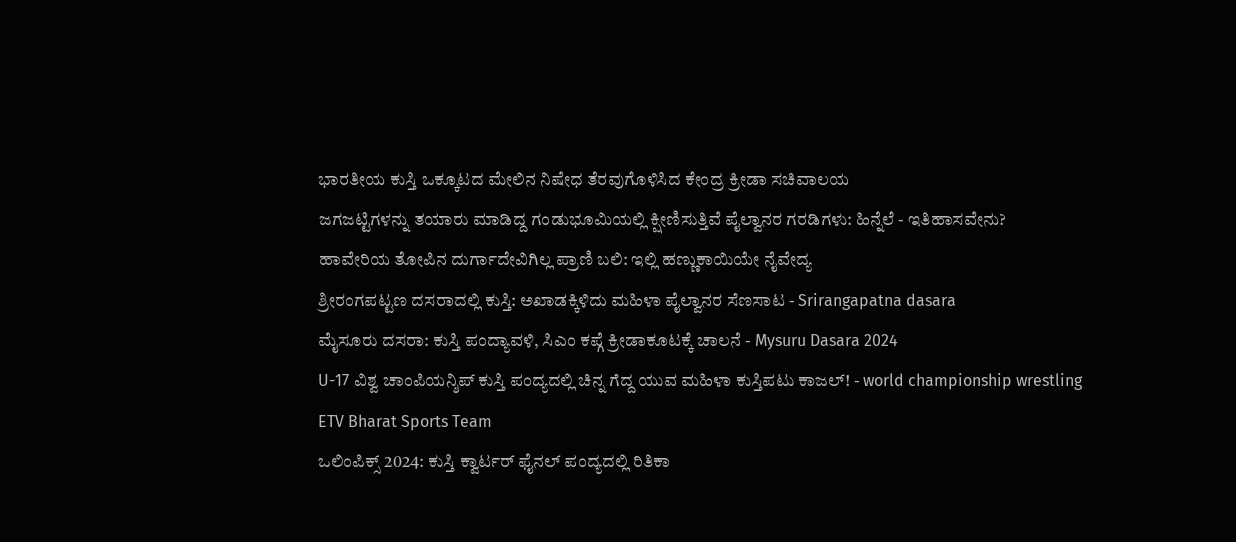ಭಾರತೀಯ ಕುಸ್ತಿ ಒಕ್ಕೂಟದ ಮೇಲಿನ ನಿಷೇಧ ತೆರವುಗೊಳಿಸಿದ ಕೇಂದ್ರ ಕ್ರೀಡಾ ಸಚಿವಾಲಯ
ಜಗಜಟ್ಟಿಗಳನ್ನು ತಯಾರು ಮಾಡಿದ್ದ ಗಂಡುಭೂಮಿಯಲ್ಲಿ ಕ್ಷೀಣಿಸುತ್ತಿವೆ ಪೈಲ್ವಾನರ ಗರಡಿಗಳು: ಹಿನ್ನೆಲೆ - ಇತಿಹಾಸವೇನು?
ಹಾವೇರಿಯ ತೋಪಿನ ದುರ್ಗಾದೇವಿಗಿಲ್ಲ ಪ್ರಾಣಿ ಬಲಿ: ಇಲ್ಲಿ ಹಣ್ಣುಕಾಯಿಯೇ ನೈವೇದ್ಯ
ಶ್ರೀರಂಗಪಟ್ಟಣ ದಸರಾದಲ್ಲಿ ಕುಸ್ತಿ: ಅಖಾಡಕ್ಕಿಳಿದು ಮಹಿಳಾ ಪೈಲ್ವಾನರ ಸೆಣಸಾಟ - Srirangapatna dasara
ಮೈಸೂರು ದಸರಾ: ಕುಸ್ತಿ ಪಂದ್ಯಾವಳಿ, ಸಿಎಂ ಕಪ್ಗೆ ಕ್ರೀಡಾಕೂಟಕ್ಕೆ ಚಾಲನೆ - Mysuru Dasara 2024
U-17 ವಿಶ್ವ ಚಾಂಪಿಯನ್ಶಿಪ್ ಕುಸ್ತಿ ಪಂದ್ಯದಲ್ಲಿ ಚಿನ್ನ ಗೆದ್ದ ಯುವ ಮಹಿಳಾ ಕುಸ್ತಿಪಟು ಕಾಜಲ್! - world championship wrestling
ETV Bharat Sports Team
ಒಲಿಂಪಿಕ್ಸ್ 2024: ಕುಸ್ತಿ ಕ್ವಾರ್ಟರ್ ಫೈನಲ್ ಪಂದ್ಯದಲ್ಲಿ ರಿತಿಕಾ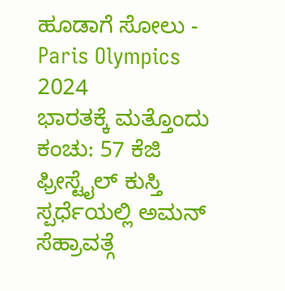ಹೂಡಾಗೆ ಸೋಲು - Paris Olympics 2024
ಭಾರತಕ್ಕೆ ಮತ್ತೊಂದು ಕಂಚು: 57 ಕೆಜಿ ಫ್ರೀಸ್ಟೈಲ್ ಕುಸ್ತಿ ಸ್ಪರ್ಧೆಯಲ್ಲಿ ಅಮನ್ ಸೆಹ್ರಾವತ್ಗೆ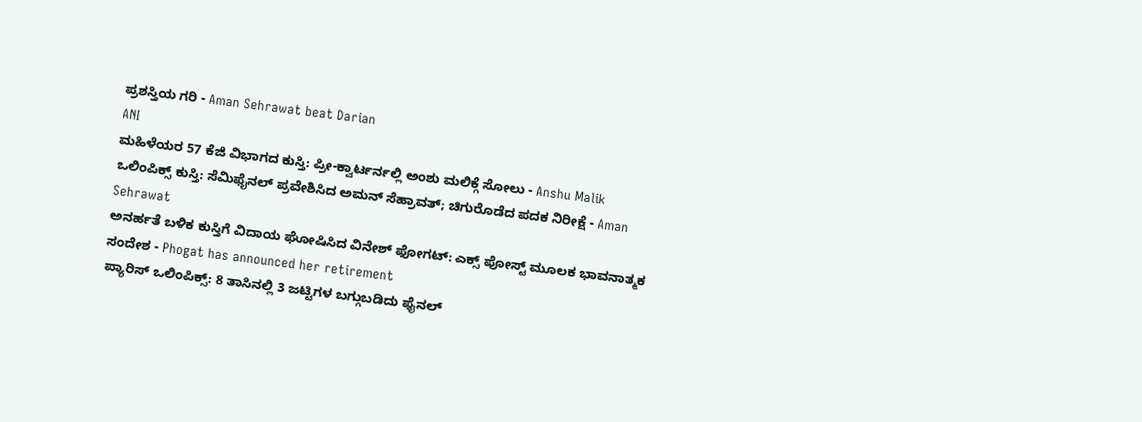ಪ್ರಶಸ್ತಿಯ ಗರಿ - Aman Sehrawat beat Darian
ANI
ಮಹಿಳೆಯರ 57 ಕೆಜಿ ವಿಭಾಗದ ಕುಸ್ತಿ: ಪ್ರೀ-ಕ್ವಾರ್ಟರ್ನಲ್ಲಿ ಅಂಶು ಮಲಿಕ್ಗೆ ಸೋಲು - Anshu Malik
ಒಲಿಂಪಿಕ್ಸ್ ಕುಸ್ತಿ: ಸೆಮಿಫೈನಲ್ ಪ್ರವೇಶಿಸಿದ ಅಮನ್ ಸೆಹ್ರಾವತ್; ಚಿಗುರೊಡೆದ ಪದಕ ನಿರೀಕ್ಷೆ - Aman Sehrawat
ಅನರ್ಹತೆ ಬಳಿಕ ಕುಸ್ತಿಗೆ ವಿದಾಯ ಘೋಷಿಸಿದ ವಿನೇಶ್ ಫೋಗಟ್: ಎಕ್ಸ್ ಪೋಸ್ಟ್ ಮೂಲಕ ಭಾವನಾತ್ಮಕ ಸಂದೇಶ - Phogat has announced her retirement
ಪ್ಯಾರಿಸ್ ಒಲಿಂಪಿಕ್ಸ್: 8 ತಾಸಿನಲ್ಲಿ 3 ಜಟ್ಟಿಗಳ ಬಗ್ಗುಬಡಿದು ಫೈನಲ್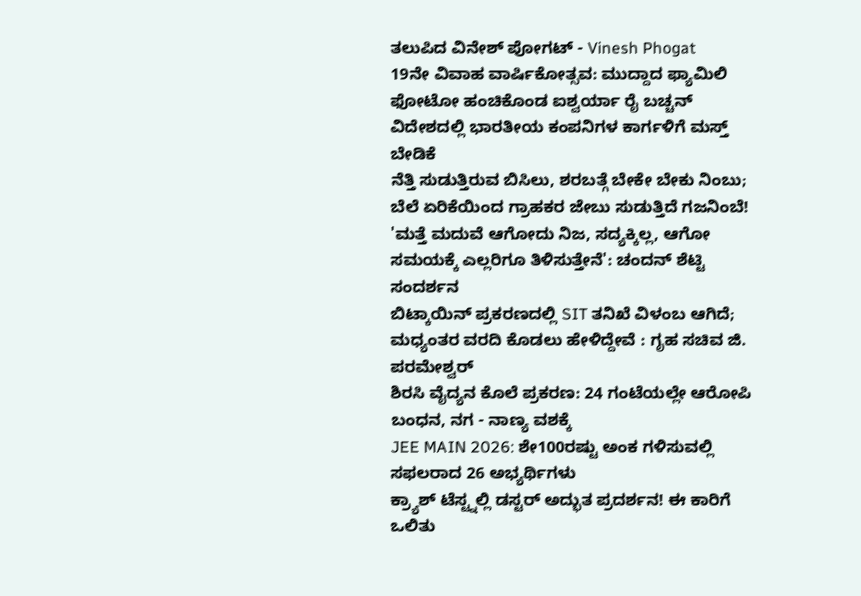ತಲುಪಿದ ವಿನೇಶ್ ಪೋಗಟ್ - Vinesh Phogat
19ನೇ ವಿವಾಹ ವಾರ್ಷಿಕೋತ್ಸವ: ಮುದ್ದಾದ ಫ್ಯಾಮಿಲಿ ಫೋಟೋ ಹಂಚಿಕೊಂಡ ಐಶ್ವರ್ಯಾ ರೈ ಬಚ್ಚನ್
ವಿದೇಶದಲ್ಲಿ ಭಾರತೀಯ ಕಂಪನಿಗಳ ಕಾರ್ಗಳಿಗೆ ಮಸ್ತ್ ಬೇಡಿಕೆ
ನೆತ್ತಿ ಸುಡುತ್ತಿರುವ ಬಿಸಿಲು, ಶರಬತ್ಗೆ ಬೇಕೇ ಬೇಕು ನಿಂಬು; ಬೆಲೆ ಏರಿಕೆಯಿಂದ ಗ್ರಾಹಕರ ಜೇಬು ಸುಡುತ್ತಿದೆ ಗಜನಿಂಬೆ!
'ಮತ್ತೆ ಮದುವೆ ಆಗೋದು ನಿಜ, ಸದ್ಯಕ್ಕಿಲ್ಲ, ಆಗೋ ಸಮಯಕ್ಕೆ ಎಲ್ಲರಿಗೂ ತಿಳಿಸುತ್ತೇನೆ': ಚಂದನ್ ಶೆಟ್ಟಿ ಸಂದರ್ಶನ
ಬಿಟ್ಕಾಯಿನ್ ಪ್ರಕರಣದಲ್ಲಿ SIT ತನಿಖೆ ವಿಳಂಬ ಆಗಿದೆ; ಮಧ್ಯಂತರ ವರದಿ ಕೊಡಲು ಹೇಳಿದ್ದೇವೆ : ಗೃಹ ಸಚಿವ ಜಿ. ಪರಮೇಶ್ವರ್
ಶಿರಸಿ ವೈದ್ಯನ ಕೊಲೆ ಪ್ರಕರಣ: 24 ಗಂಟೆಯಲ್ಲೇ ಆರೋಪಿ ಬಂಧನ, ನಗ - ನಾಣ್ಯ ವಶಕ್ಕೆ
JEE MAIN 2026: ಶೇ100ರಷ್ಟು ಅಂಕ ಗಳಿಸುವಲ್ಲಿ ಸಫಲರಾದ 26 ಅಭ್ಯರ್ಥಿಗಳು
ಕ್ರ್ಯಾಶ್ ಟೆಸ್ಟ್ನಲ್ಲಿ ಡಸ್ಟರ್ ಅದ್ಭುತ ಪ್ರದರ್ಶನ! ಈ ಕಾರಿಗೆ ಒಲಿತು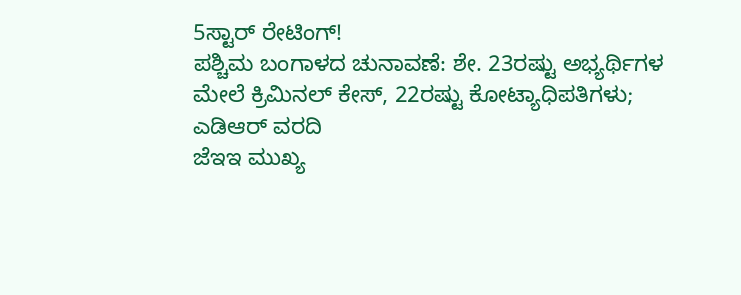5ಸ್ಟಾರ್ ರೇಟಿಂಗ್!
ಪಶ್ಚಿಮ ಬಂಗಾಳದ ಚುನಾವಣೆ: ಶೇ. 23ರಷ್ಟು ಅಭ್ಯರ್ಥಿಗಳ ಮೇಲೆ ಕ್ರಿಮಿನಲ್ ಕೇಸ್, 22ರಷ್ಟು ಕೋಟ್ಯಾಧಿಪತಿಗಳು; ಎಡಿಆರ್ ವರದಿ
ಜೆಇಇ ಮುಖ್ಯ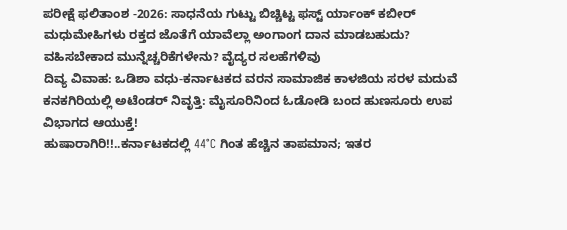ಪರೀಕ್ಷೆ ಫಲಿತಾಂಶ -2026: ಸಾಧನೆಯ ಗುಟ್ಟು ಬಿಚ್ಚಿಟ್ಟ ಫಸ್ಟ್ ರ್ಯಾಂಕ್ ಕಬೀರ್
ಮಧುಮೇಹಿಗಳು ರಕ್ತದ ಜೊತೆಗೆ ಯಾವೆಲ್ಲಾ ಅಂಗಾಂಗ ದಾನ ಮಾಡಬಹುದು? ವಹಿಸಬೇಕಾದ ಮುನ್ನೆಚ್ಚರಿಕೆಗಳೇನು? ವೈದ್ಯರ ಸಲಹೆಗಳಿವು
ದಿವ್ಯ ವಿವಾಹ: ಒಡಿಶಾ ವಧು-ಕರ್ನಾಟಕದ ವರನ ಸಾಮಾಜಿಕ ಕಾಳಜಿಯ ಸರಳ ಮದುವೆ
ಕನಕಗಿರಿಯಲ್ಲಿ ಅಟೆಂಡರ್ ನಿವೃತ್ತಿ: ಮೈಸೂರಿನಿಂದ ಓಡೋಡಿ ಬಂದ ಹುಣಸೂರು ಉಪ ವಿಭಾಗದ ಆಯುಕ್ತೆ!
ಹುಷಾರಾಗಿರಿ!!..ಕರ್ನಾಟಕದಲ್ಲಿ 44°C ಗಿಂತ ಹೆಚ್ಚಿನ ತಾಪಮಾನ; ಇತರ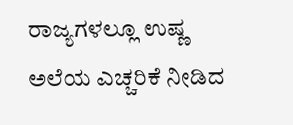ರಾಜ್ಯಗಳಲ್ಲೂ ಉಷ್ಣ ಅಲೆಯ ಎಚ್ಚರಿಕೆ ನೀಡಿದ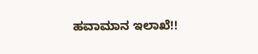ಹವಾಮಾನ ಇಲಾಖೆ!!